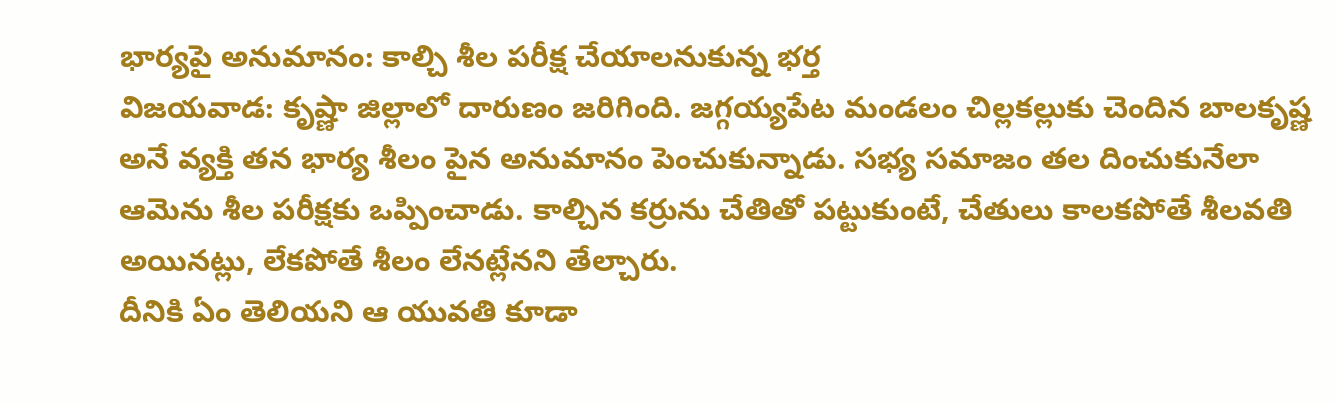భార్యపై అనుమానం: కాల్చి శీల పరీక్ష చేయాలనుకున్న భర్త
విజయవాడ: కృష్ణా జిల్లాలో దారుణం జరిగింది. జగ్గయ్యపేట మండలం చిల్లకల్లుకు చెందిన బాలకృష్ణ అనే వ్యక్తి తన భార్య శీలం పైన అనుమానం పెంచుకున్నాడు. సభ్య సమాజం తల దించుకునేలా ఆమెను శీల పరీక్షకు ఒప్పించాడు. కాల్చిన కర్రును చేతితో పట్టుకుంటే, చేతులు కాలకపోతే శీలవతి అయినట్లు, లేకపోతే శీలం లేనట్లేనని తేల్చారు.
దీనికి ఏం తెలియని ఆ యువతి కూడా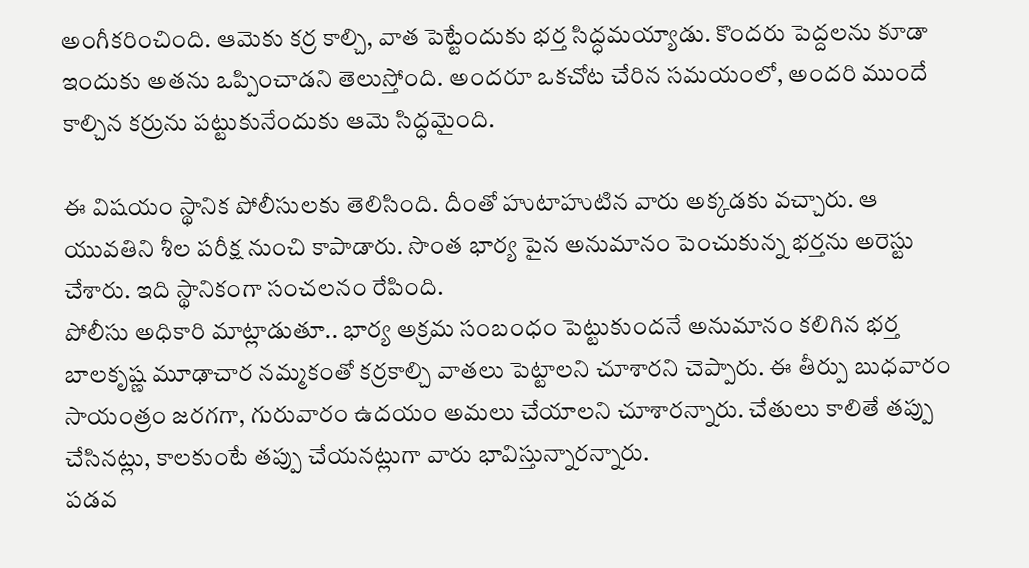అంగీకరించింది. ఆమెకు కర్ర కాల్చి, వాత పెట్టేందుకు భర్త సిద్ధమయ్యాడు. కొందరు పెద్దలను కూడా ఇందుకు అతను ఒప్పించాడని తెలుస్తోంది. అందరూ ఒకచోట చేరిన సమయంలో, అందరి ముందే కాల్చిన కర్రును పట్టుకునేందుకు ఆమె సిద్ధమైంది.

ఈ విషయం స్థానిక పోలీసులకు తెలిసింది. దీంతో హుటాహుటిన వారు అక్కడకు వచ్చారు. ఆ యువతిని శీల పరీక్ష నుంచి కాపాడారు. సొంత భార్య పైన అనుమానం పెంచుకున్న భర్తను అరెస్టు చేశారు. ఇది స్థానికంగా సంచలనం రేపింది.
పోలీసు అధికారి మాట్లాడుతూ.. భార్య అక్రమ సంబంధం పెట్టుకుందనే అనుమానం కలిగిన భర్త బాలకృష్ణ మూఢాచార నమ్మకంతో కర్రకాల్చి వాతలు పెట్టాలని చూశారని చెప్పారు. ఈ తీర్పు బుధవారం సాయంత్రం జరగగా, గురువారం ఉదయం అమలు చేయాలని చూశారన్నారు. చేతులు కాలితే తప్పు చేసినట్లు, కాలకుంటే తప్పు చేయనట్లుగా వారు భావిస్తున్నారన్నారు.
పడవ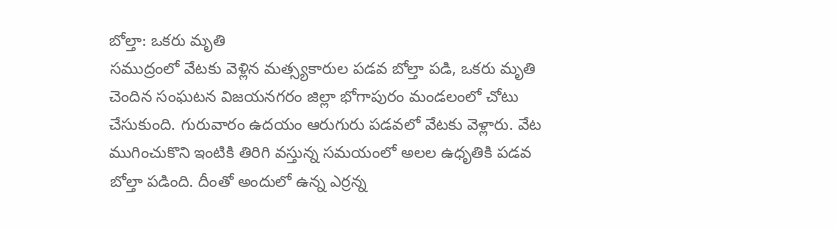బోల్తా: ఒకరు మృతి
సముద్రంలో వేటకు వెళ్లిన మత్స్యకారుల పడవ బోల్తా పడి, ఒకరు మృతి చెందిన సంఘటన విజయనగరం జిల్లా భోగాపురం మండలంలో చోటు చేసుకుంది. గురువారం ఉదయం ఆరుగురు పడవలో వేటకు వెళ్లారు. వేట ముగించుకొని ఇంటికి తిరిగి వస్తున్న సమయంలో అలల ఉధృతికి పడవ బోల్తా పడింది. దీంతో అందులో ఉన్న ఎర్రన్న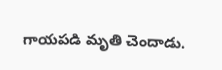గాయపడి మృతి చెందాడు.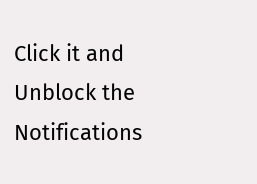Click it and Unblock the Notifications